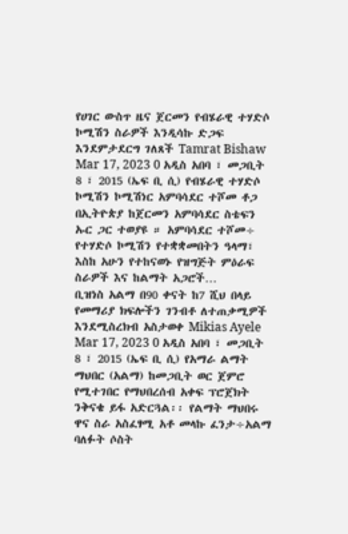የሀገር ውስጥ ዜና ጀርመን የብሄራዊ ተሃድሶ ኮሚሽን ስራዎች እንዲሳኩ ድጋፍ እንደምታደርግ ገለጸች Tamrat Bishaw Mar 17, 2023 0 አዲስ አበባ ፣ መጋቢት 8 ፣ 2015 (ኤፍ ቢ ሲ) የብሄራዊ ተሃድሶ ኮሚሽን ኮሚሽነር አምባሳደር ተሾመ ቶጋ በኢትዮጵያ ከጀርመን አምባሳደር ስቴፍን ኡር ጋር ተወያዩ ። አምባሳደር ተሾመ÷ የተሃድሶ ኮሚሽን የተቋቋመበትን ዓላማ፣ እስከ አሁን የተከናወኑ የዝግጅት ምዕራፍ ስራዎች እና ከልማት አጋሮች…
ቢዝነስ አልማ በ90 ቀናት ከ7 ሺህ በላይ የመማሪያ ክፍሎችን ገንብቶ ለተጠቃሚዎች እንደሚስረክብ አስታወቀ Mikias Ayele Mar 17, 2023 0 አዲስ አበባ ፣ መጋቢት 8 ፣ 2015 (ኤፍ ቢ ሲ) የአማራ ልማት ማህበር (አልማ) ከመጋቢት ወር ጀምሮ የሚተገበር የማህበረሰብ አቀፍ ፕሮጀክት ንቅናቄ ይፋ አድርጓል፡፡ የልማት ማህበሩ ዋና ስራ አስፈፃሚ አቶ መላኩ ፈንታ÷አልማ ባለፉት ሶስት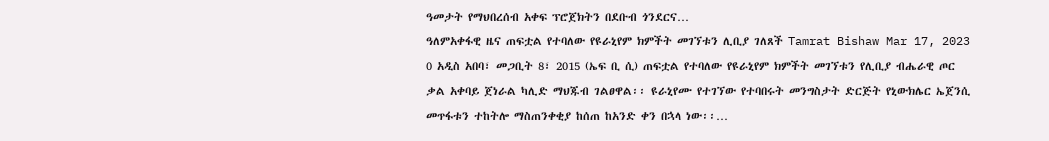ዓመታት የማህበረሰብ አቀፍ ፕሮጀክትን በደቡብ ጎንደርና…
ዓለምአቀፋዊ ዜና ጠፍቷል የተባለው የዩራኒየም ክምችት መገኘቱን ሊቢያ ገለጸች Tamrat Bishaw Mar 17, 2023 0 አዲስ አበባ፣ መጋቢት 8፣ 2015 (ኤፍ ቢ ሲ) ጠፍቷል የተባለው የዩራኒየም ክምችት መገኘቱን የሊቢያ ብሔራዊ ጦር ቃል አቀባይ ጀነራል ካሊድ ማህጁብ ገልፀዋል፡፡ ዩራኒየሙ የተገኘው የተባበሩት መንግስታት ድርጅት የኒውክሌር ኤጀንሲ መጥፋቱን ተከትሎ ማስጠንቀቂያ ከሰጠ ከአንድ ቀን በኋላ ነው፡፡…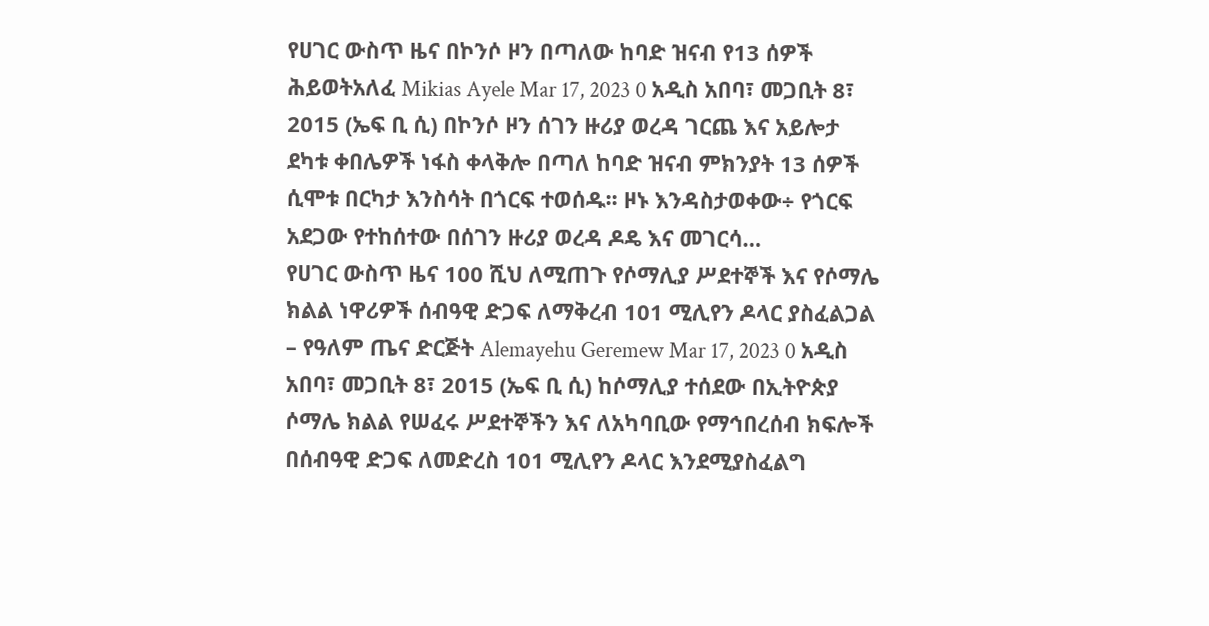የሀገር ውስጥ ዜና በኮንሶ ዞን በጣለው ከባድ ዝናብ የ13 ሰዎች ሕይወትአለፈ Mikias Ayele Mar 17, 2023 0 አዲስ አበባ፣ መጋቢት 8፣ 2015 (ኤፍ ቢ ሲ) በኮንሶ ዞን ሰገን ዙሪያ ወረዳ ገርጨ እና አይሎታ ደካቱ ቀበሌዎች ነፋስ ቀላቅሎ በጣለ ከባድ ዝናብ ምክንያት 13 ሰዎች ሲሞቱ በርካታ እንስሳት በጎርፍ ተወሰዱ፡፡ ዞኑ እንዳስታወቀው÷ የጎርፍ አደጋው የተከሰተው በሰገን ዙሪያ ወረዳ ዶዴ እና መገርሳ…
የሀገር ውስጥ ዜና 100 ሺህ ለሚጠጉ የሶማሊያ ሥደተኞች እና የሶማሌ ክልል ነዋሪዎች ሰብዓዊ ድጋፍ ለማቅረብ 101 ሚሊየን ዶላር ያስፈልጋል – የዓለም ጤና ድርጅት Alemayehu Geremew Mar 17, 2023 0 አዲስ አበባ፣ መጋቢት 8፣ 2015 (ኤፍ ቢ ሲ) ከሶማሊያ ተሰደው በኢትዮጵያ ሶማሌ ክልል የሠፈሩ ሥደተኞችን እና ለአካባቢው የማኅበረሰብ ክፍሎች በሰብዓዊ ድጋፍ ለመድረስ 101 ሚሊየን ዶላር እንደሚያስፈልግ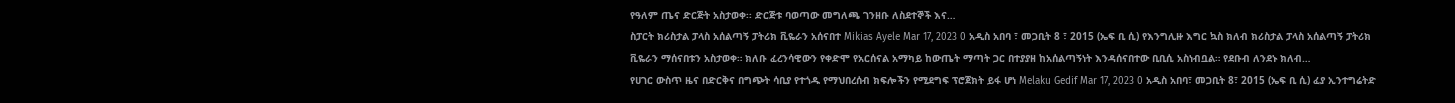የዓለም ጤና ድርጅት አስታወቀ፡፡ ድርጅቱ ባወጣው መግለጫ ገንዘቡ ለስደተኞች እና…
ስፓርት ክሪስታል ፓላስ አሰልጣኝ ፓትሪክ ቪዬራን አሰናበተ Mikias Ayele Mar 17, 2023 0 አዲስ አበባ ፣ መጋቢት 8 ፣ 2015 (ኤፍ ቢ ሲ) የእንግሊዙ እግር ኳስ ክለብ ክሪስታል ፓላስ አሰልጣኝ ፓትሪክ ቪዬራን ማሰናበቱን አስታወቀ። ክለቡ ፈረንሳዊውን የቀድሞ የአርሰናል አማካይ ከውጤት ማጣት ጋር በተያያዘ ከአሰልጣኝነት እንዳሰናበተው ቢቢሲ አስነብቧል። የደቡብ ለንደኑ ክለብ…
የሀገር ውስጥ ዜና በድርቅና በግጭት ሳቢያ የተጎዱ የማህበረሰብ ክፍሎችን የሚደግፍ ፕሮጀክት ይፋ ሆነ Melaku Gedif Mar 17, 2023 0 አዲስ አበባ፣ መጋቢት 8፣ 2015 (ኤፍ ቢ ሲ) ፈያ ኢንተግሬትድ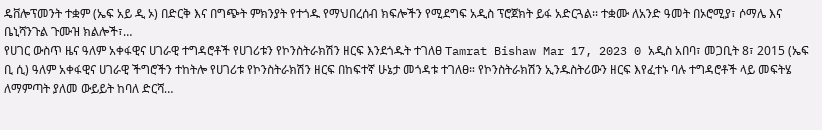ዴቨሎፕመንት ተቋም (ኤፍ አይ ዲ ኦ) በድርቅ እና በግጭት ምክንያት የተጎዱ የማህበረሰብ ክፍሎችን የሚደግፍ አዲስ ፕሮጀክት ይፋ አድርጓል፡፡ ተቋሙ ለአንድ ዓመት በኦሮሚያ፣ ሶማሌ እና ቤኒሻንጉል ጉሙዝ ክልሎች፣…
የሀገር ውስጥ ዜና ዓለም አቀፋዊና ሀገራዊ ተግዳሮቶች የሀገሪቱን የኮንስትራክሽን ዘርፍ እንደጎዱት ተገለፀ Tamrat Bishaw Mar 17, 2023 0 አዲስ አበባ፣ መጋቢት 8፣ 2015 (ኤፍ ቢ ሲ) ዓለም አቀፋዊና ሀገራዊ ችግሮችን ተከትሎ የሀገሪቱ የኮንስትራክሽን ዘርፍ በከፍተኛ ሁኔታ መጎዳቱ ተገለፀ። የኮንስትራክሽን ኢንዱስትሪውን ዘርፍ እየፈተኑ ባሉ ተግዳሮቶች ላይ መፍትሄ ለማምጣት ያለመ ውይይት ከባለ ድርሻ…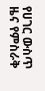የሀገር ውስጥ ዜና የምስራቅ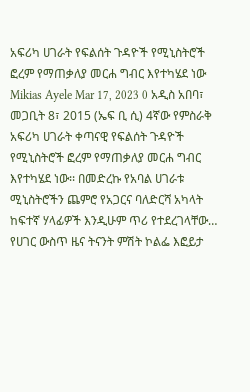አፍሪካ ሀገራት የፍልሰት ጉዳዮች የሚኒስትሮች ፎረም የማጠቃለያ መርሐ ግብር እየተካሄደ ነው Mikias Ayele Mar 17, 2023 0 አዲስ አበባ፣ መጋቢት 8፣ 2015 (ኤፍ ቢ ሲ) 4ኛው የምስራቅ አፍሪካ ሀገራት ቀጣናዊ የፍልሰት ጉዳዮች የሚኒስትሮች ፎረም የማጠቃለያ መርሐ ግብር እየተካሄደ ነው፡፡ በመድረኩ የአባል ሀገራቱ ሚኒስትሮችን ጨምሮ የአጋርና ባለድርሻ አካላት ከፍተኛ ሃላፊዎች እንዲሁም ጥሪ የተደረገላቸው…
የሀገር ውስጥ ዜና ትናንት ምሽት ኮልፌ እፎይታ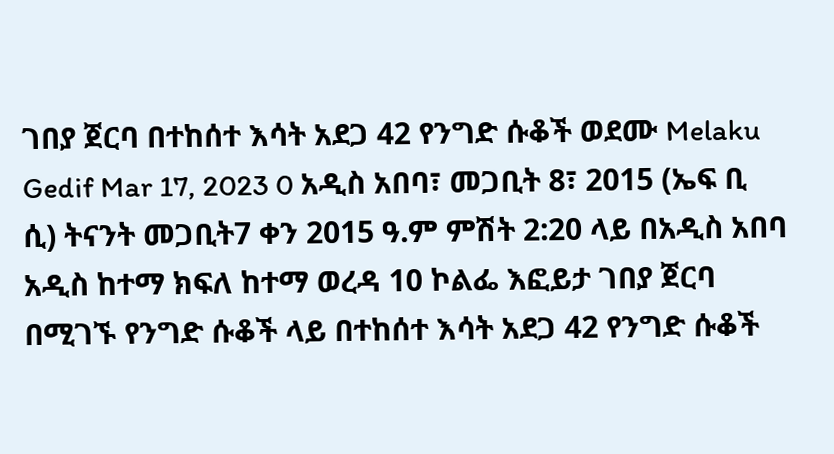ገበያ ጀርባ በተከሰተ እሳት አደጋ 42 የንግድ ሱቆች ወደሙ Melaku Gedif Mar 17, 2023 0 አዲስ አበባ፣ መጋቢት 8፣ 2015 (ኤፍ ቢ ሲ) ትናንት መጋቢት7 ቀን 2015 ዓ.ም ምሽት 2:20 ላይ በአዲስ አበባ አዲስ ከተማ ክፍለ ከተማ ወረዳ 10 ኮልፌ እፎይታ ገበያ ጀርባ በሚገኙ የንግድ ሱቆች ላይ በተከሰተ እሳት አደጋ 42 የንግድ ሱቆች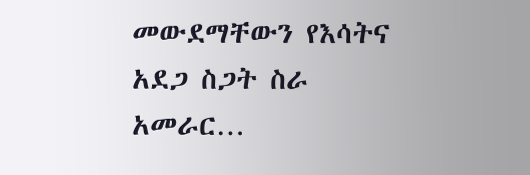መውደማቸውን የእሳትና አደጋ ስጋት ስራ አመራር…